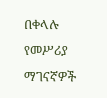በቀላሉ የመሥሪያ ማገናኛዎች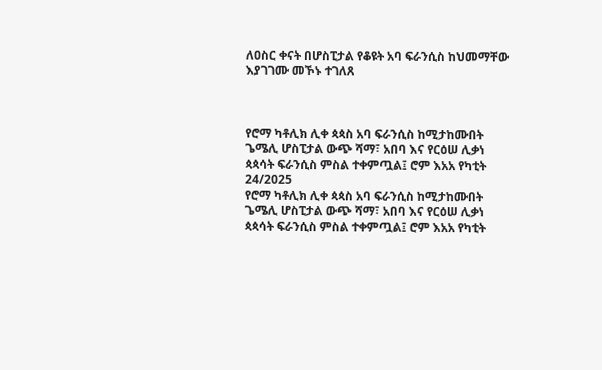ለዐስር ቀናት በሆስፒታል የቆዩት አባ ፍራንሲስ ከህመማቸው እያገገሙ መኾኑ ተገለጸ



የሮማ ካቶሊክ ሊቀ ጳጳስ አባ ፍራንሲስ ከሚታከሙበት ጌሜሊ ሆስፒታል ውጭ ሻማ፣ አበባ እና የርዕሠ ሊቃነ ጳጳሳት ፍራንሲስ ምስል ተቀምጧል፤ ሮም እአአ የካቲት 24/2025
የሮማ ካቶሊክ ሊቀ ጳጳስ አባ ፍራንሲስ ከሚታከሙበት ጌሜሊ ሆስፒታል ውጭ ሻማ፣ አበባ እና የርዕሠ ሊቃነ ጳጳሳት ፍራንሲስ ምስል ተቀምጧል፤ ሮም እአአ የካቲት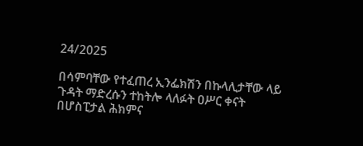24/2025

በሳምባቸው የተፈጠረ ኢንፌክሽን በኩላሊታቸው ላይ ጉዳት ማድረሱን ተከትሎ ላለፉት ዐሥር ቀናት በሆስፒታል ሕክምና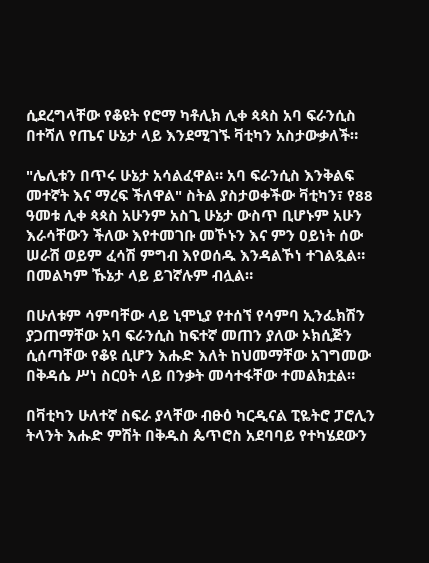ሲደረግላቸው የቆዩት የሮማ ካቶሊክ ሊቀ ጳጳስ አባ ፍራንሲስ በተሻለ የጤና ሁኔታ ላይ እንደሚገኙ ቫቲካን አስታውቃለች።

"ሌሊቱን በጥሩ ሁኔታ አሳልፈዋል። አባ ፍራንሲስ እንቅልፍ መተኛት እና ማረፍ ችለዋል" ስትል ያስታወቀችው ቫቲካን፣ የ88 ዓመቱ ሊቀ ጳጳስ አሁንም አስጊ ሁኔታ ውስጥ ቢሆኑም አሁን እራሳቸውን ችለው እየተመገቡ መኾኑን እና ምን ዐይነት ሰው ሠራሽ ወይም ፈሳሽ ምግብ እየወሰዱ እንዳልኾነ ተገልጿል። በመልካም ኹኔታ ላይ ይገኛሉም ብሏል።

በሁለቱም ሳምባቸው ላይ ኒሞኒያ የተሰኘ የሳምባ ኢንፌክሽን ያጋጠማቸው አባ ፍራንሲስ ከፍተኛ መጠን ያለው ኦክሲጅን ሲሰጣቸው የቆዩ ሲሆን እሑድ እለት ከህመማቸው አገግመው በቅዳሴ ሥነ ስርዐት ላይ በንቃት መሳተፋቸው ተመልክቷል።

በቫቲካን ሁለተኛ ስፍራ ያላቸው ብፁዕ ካርዲናል ፒዬትሮ ፓሮሊን ትላንት እሑድ ምሽት በቅዱስ ጴጥሮስ አደባባይ የተካሄደውን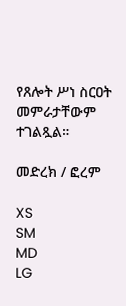የጸሎት ሥነ ስርዐት መምራታቸውም ተገልጿል።

መድረክ / ፎረም

XS
SM
MD
LG